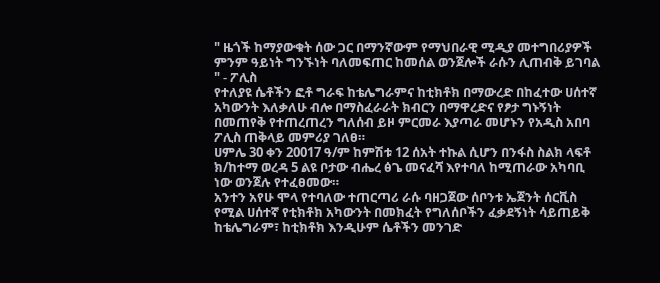" ዜጎች ከማያውቁት ሰው ጋር በማንኛውም የማህበራዊ ሚዲያ መተግበሪያዎች ምንም ዓይነት ግንኙነት ባለመፍጠር ከመሰል ወንጀሎች ራሱን ሊጠብቅ ይገባል " - ፖሊስ
የተለያዩ ሴቶችን ፎቶ ግራፍ ከቴሌግራምና ከቲክቶክ በማውረድ በከፈተው ሀሰተኛ አካውንት እለቃለሁ ብሎ በማስፈራራት ክብርን በማዋረድና የፆታ ግኑኝነት በመጠየቅ የተጠረጠረን ግለሰብ ይዞ ምርመራ እያጣራ መሆኑን የአዲስ አበባ ፖሊስ ጠቅላይ መምሪያ ገለፀ።
ሀምሌ 30 ቀን 20017 ዓ/ም ከምሽቱ 12 ሰአት ተኩል ሲሆን በንፋስ ስልክ ላፍቶ ክ/ከተማ ወረዳ 5 ልዩ ቦታው ብሔረ ፅጌ መናፈሻ እየተባለ ከሚጠራው አካባቢ ነው ወንጀሉ የተፈፀመው።
አንተን አየሁ ሞላ የተባለው ተጠርጣሪ ራሱ ባዘጋጀው ሰቦንቱ ኤጀንት ሰርቪስ የሚል ሀሰተኛ የቲክቶክ አካውንት በመክፈት የግለሰቦችን ፈቃደኝነት ሳይጠይቅ ከቴሌግራም፣ ከቲክቶክ እንዲሁም ሴቶችን መንገድ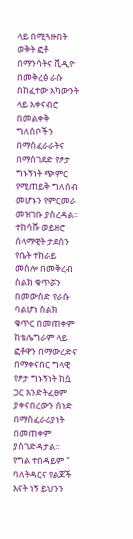ላይ በሚጓዙበት ወቅት ፎቶ በማንሳትና ቪዲዮ በመቅረፅ ራሱ በከፈተው አካውንት ላይ አቀናብሮ በመልቀቅ ግለሰቦችን በማስፈራራትና በማስገደድ የፆታ ግኑኝነት ጭምር የሚጠይቅ ግለሰብ መሆኑን የምርመራ መዝገቡ ያስረዳል፡፡
ተከሳሹ ወይዘሮ ሰላማዊት ታደሰን የቤት ተከራይ መስሎ በመቅረብ ስልክ ቁጥሯን በመውሰድ የራሱ ባልሆነ ስልክ ቁጥር በመጠቀም ከቴሌግራም ላይ ፎቶዋን በማውረድና በማቀናበር ግላዊ የፆታ ግኑኝነት ከሷ ጋር እንድትፈፀም ያቀናበረውን ሰነድ በማስፈራሪያነት በመጠቀም ያስገድዳታል።
የግል ተበዳይም " ባለትዳርና የልጆች እናት ነኝ ይህንን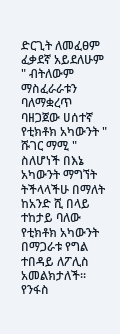ድርጊት ለመፈፀም ፈቃደኛ አይደለሁም " ብትለውም ማስፈራራቱን ባለማቋረጥ ባዘጋጀው ሀሰተኛ የቲክቶክ አካውንት " ሹገር ማሚ " ስለሆነች በእኔ አካውንት ማግኘት ትችላላችሁ በማለት ከአንድ ሺ በላይ ተከታይ ባለው የቲክቶክ አካውንት በማጋራቱ የግል ተበዳይ ለፖሊስ አመልክታለች፡፡
የንፋስ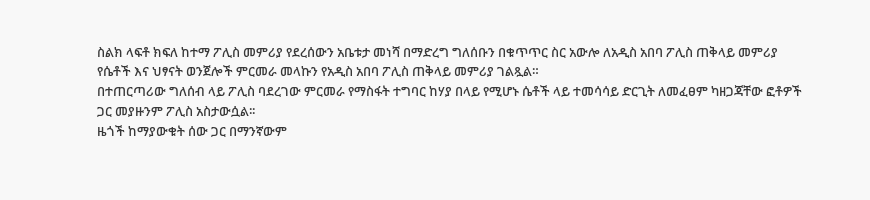ስልክ ላፍቶ ክፍለ ከተማ ፖሊስ መምሪያ የደረሰውን አቤቱታ መነሻ በማድረግ ግለሰቡን በቁጥጥር ስር አውሎ ለአዲስ አበባ ፖሊስ ጠቅላይ መምሪያ የሴቶች እና ህፃናት ወንጀሎች ምርመራ መላኩን የአዲስ አበባ ፖሊስ ጠቅላይ መምሪያ ገልጿል።
በተጠርጣሪው ግለሰብ ላይ ፖሊስ ባደረገው ምርመራ የማስፋት ተግባር ከሃያ በላይ የሚሆኑ ሴቶች ላይ ተመሳሳይ ድርጊት ለመፈፀም ካዘጋጃቸው ፎቶዎች ጋር መያዙንም ፖሊስ አስታውሷል፡፡
ዜጎች ከማያውቁት ሰው ጋር በማንኛውም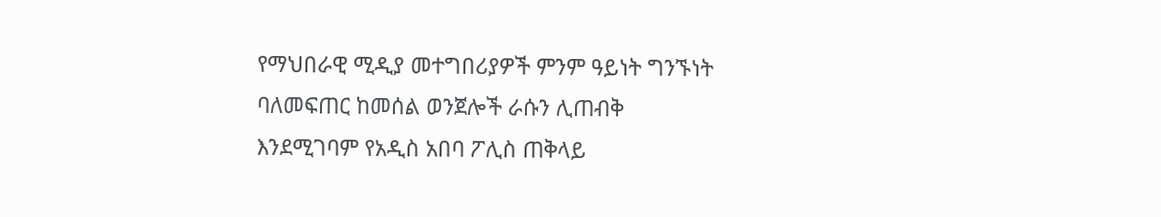የማህበራዊ ሚዲያ መተግበሪያዎች ምንም ዓይነት ግንኙነት ባለመፍጠር ከመሰል ወንጀሎች ራሱን ሊጠብቅ እንደሚገባም የአዲስ አበባ ፖሊስ ጠቅላይ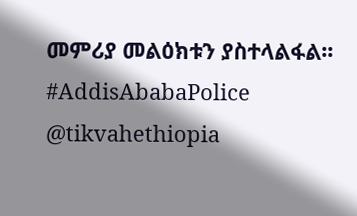መምሪያ መልዕክቱን ያስተላልፋል፡፡
#AddisAbabaPolice
@tikvahethiopia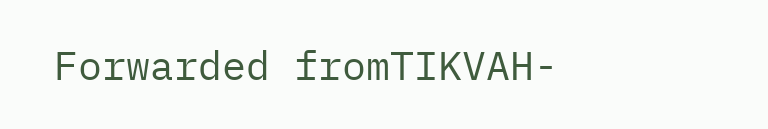Forwarded fromTIKVAH-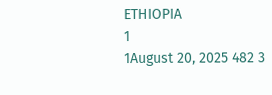ETHIOPIA
1
1August 20, 2025 482 3